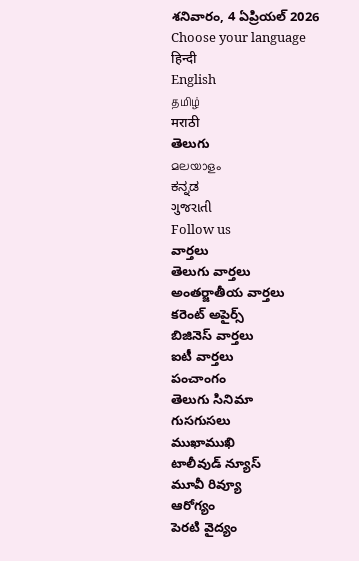శనివారం, 4 ఏప్రియల్ 2026
Choose your language
हिन्दी
English
தமிழ்
मराठी
తెలుగు
മലയാളം
ಕನ್ನಡ
ગુજરાતી
Follow us
వార్తలు
తెలుగు వార్తలు
అంతర్జాతీయ వార్తలు
కరెంట్ అపైర్స్
బిజినెస్ వార్తలు
ఐటీ వార్తలు
పంచాంగం
తెలుగు సినిమా
గుసగుసలు
ముఖాముఖి
టాలీవుడ్ న్యూస్
మూవీ రివ్యూ
ఆరోగ్యం
పెరటి వైద్యం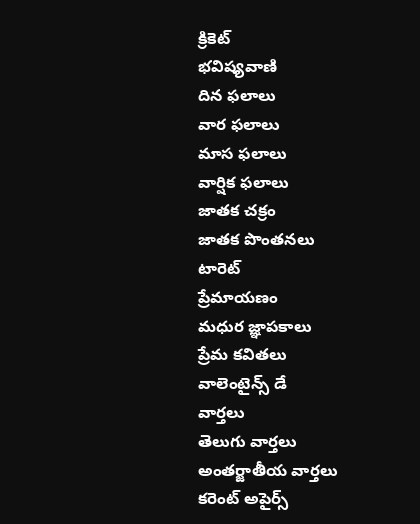క్రికెట్
భవిష్యవాణి
దిన ఫలాలు
వార ఫలాలు
మాస ఫలాలు
వార్షిక ఫలాలు
జాతక చక్రం
జాతక పొంతనలు
టారెట్
ప్రేమాయణం
మధుర జ్ఞాపకాలు
ప్రేమ కవితలు
వాలెంటైన్స్ డే
వార్తలు
తెలుగు వార్తలు
అంతర్జాతీయ వార్తలు
కరెంట్ అపైర్స్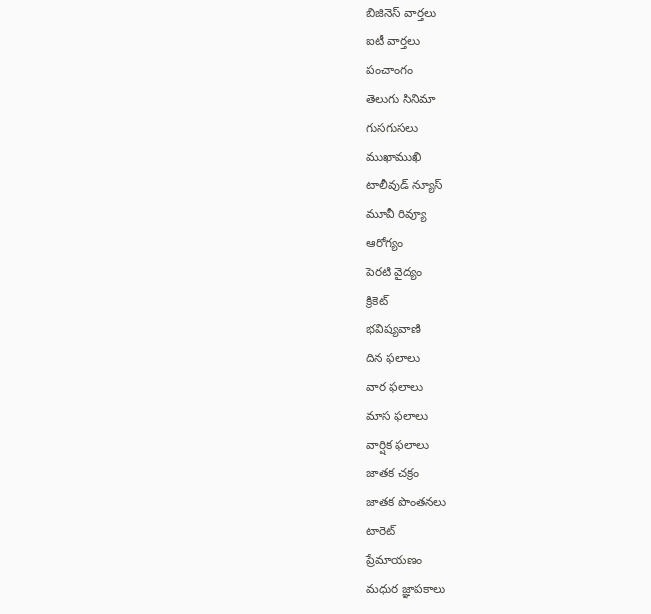బిజినెస్ వార్తలు
ఐటీ వార్తలు
పంచాంగం
తెలుగు సినిమా
గుసగుసలు
ముఖాముఖి
టాలీవుడ్ న్యూస్
మూవీ రివ్యూ
ఆరోగ్యం
పెరటి వైద్యం
క్రికెట్
భవిష్యవాణి
దిన ఫలాలు
వార ఫలాలు
మాస ఫలాలు
వార్షిక ఫలాలు
జాతక చక్రం
జాతక పొంతనలు
టారెట్
ప్రేమాయణం
మధుర జ్ఞాపకాలు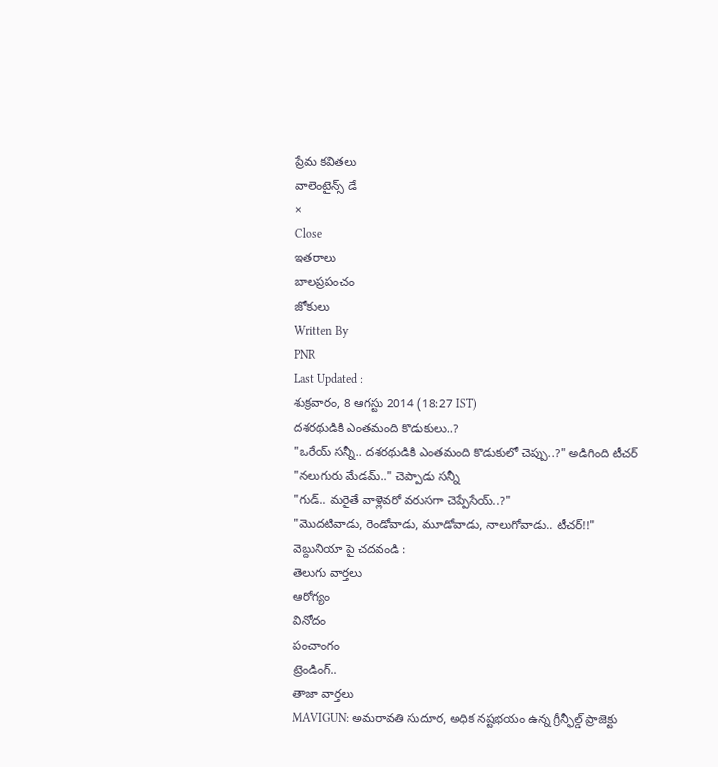ప్రేమ కవితలు
వాలెంటైన్స్ డే
×
Close
ఇతరాలు
బాలప్రపంచం
జోకులు
Written By
PNR
Last Updated :
శుక్రవారం, 8 ఆగస్టు 2014 (18:27 IST)
దశరథుడికి ఎంతమంది కొడుకులు..?
"ఒరేయ్ సన్నీ.. దశరథుడికి ఎంతమంది కొడుకులో చెప్పు..?" అడిగింది టీచర్
"నలుగురు మేడమ్.." చెప్పాడు సన్నీ
"గుడ్.. మరైతే వాళ్లెవరో వరుసగా చెప్పేసేయ్..?"
"మొదటివాడు, రెండోవాడు, మూడోవాడు, నాలుగోవాడు.. టీచర్!!"
వెబ్దునియా పై చదవండి :
తెలుగు వార్తలు
ఆరోగ్యం
వినోదం
పంచాంగం
ట్రెండింగ్..
తాజా వార్తలు
MAVIGUN: అమరావతి సుదూర, అధిక నష్టభయం ఉన్న గ్రీన్ఫీల్డ్ ప్రాజెక్టు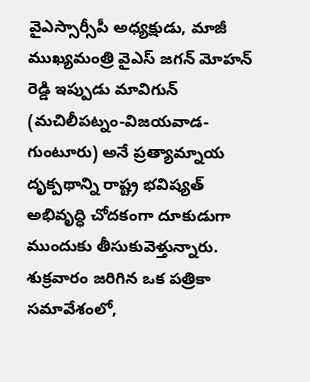వైఎస్సార్సీపీ అధ్యక్షుడు, మాజీ ముఖ్యమంత్రి వైఎస్ జగన్ మోహన్ రెడ్డి ఇప్పుడు మావిగున్ (మచిలీపట్నం-విజయవాడ-గుంటూరు) అనే ప్రత్యామ్నాయ దృక్పథాన్ని రాష్ట్ర భవిష్యత్ అభివృద్ధి చోదకంగా దూకుడుగా ముందుకు తీసుకువెళ్తున్నారు. శుక్రవారం జరిగిన ఒక పత్రికా సమావేశంలో,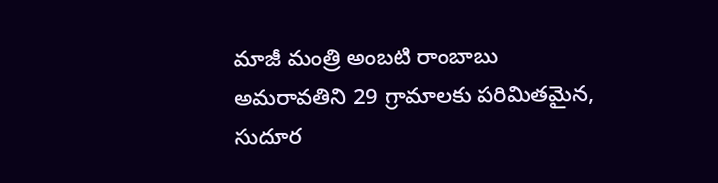మాజీ మంత్రి అంబటి రాంబాబు అమరావతిని 29 గ్రామాలకు పరిమితమైన, సుదూర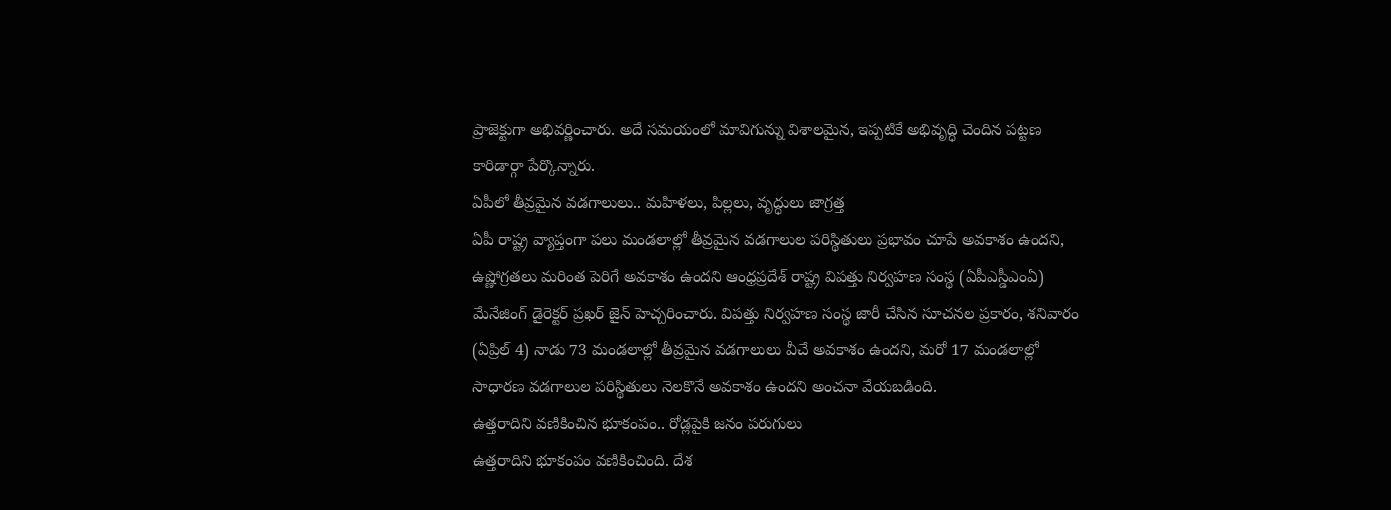ప్రాజెక్టుగా అభివర్ణించారు. అదే సమయంలో మావిగున్ను విశాలమైన, ఇప్పటికే అభివృద్ధి చెందిన పట్టణ కారిడార్గా పేర్కొన్నారు.
ఏపీలో తీవ్రమైన వడగాలులు.. మహిళలు, పిల్లలు, వృద్ధులు జాగ్రత్త
ఏపీ రాష్ట్ర వ్యాప్తంగా పలు మండలాల్లో తీవ్రమైన వడగాలుల పరిస్థితులు ప్రభావం చూపే అవకాశం ఉందని, ఉష్ణోగ్రతలు మరింత పెరిగే అవకాశం ఉందని ఆంధ్రప్రదేశ్ రాష్ట్ర విపత్తు నిర్వహణ సంస్థ (ఏపీఎస్డీఎంఏ) మేనేజింగ్ డైరెక్టర్ ప్రఖర్ జైన్ హెచ్చరించారు. విపత్తు నిర్వహణ సంస్థ జారీ చేసిన సూచనల ప్రకారం, శనివారం (ఏప్రిల్ 4) నాడు 73 మండలాల్లో తీవ్రమైన వడగాలులు వీచే అవకాశం ఉందని, మరో 17 మండలాల్లో సాధారణ వడగాలుల పరిస్థితులు నెలకొనే అవకాశం ఉందని అంచనా వేయబడింది.
ఉత్తరాదిని వణికించిన భూకంపం.. రోడ్లపైకి జనం పరుగులు
ఉత్తరాదిని భూకంపం వణికించింది. దేశ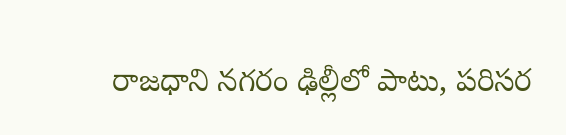రాజధాని నగరం ఢిల్లీలో పాటు, పరిసర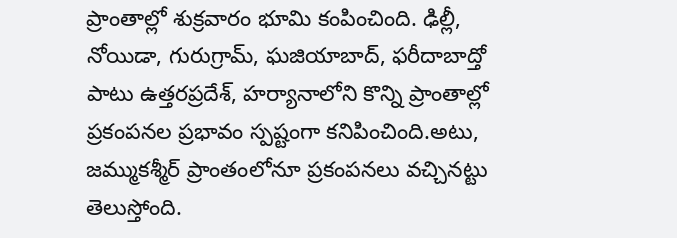ప్రాంతాల్లో శుక్రవారం భూమి కంపించింది. ఢిల్లీ, నోయిడా, గురుగ్రామ్, ఘజియాబాద్, ఫరీదాబాద్తో పాటు ఉత్తరప్రదేశ్, హర్యానాలోని కొన్ని ప్రాంతాల్లో ప్రకంపనల ప్రభావం స్పష్టంగా కనిపించింది.అటు, జమ్ముకశ్మీర్ ప్రాంతంలోనూ ప్రకంపనలు వచ్చినట్టు తెలుస్తోంది.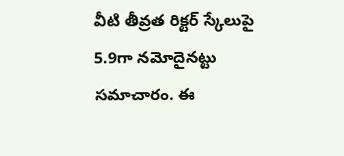వీటి తీవ్రత రిక్టర్ స్కేలుపై 5.9గా నమోదైనట్టు సమాచారం. ఈ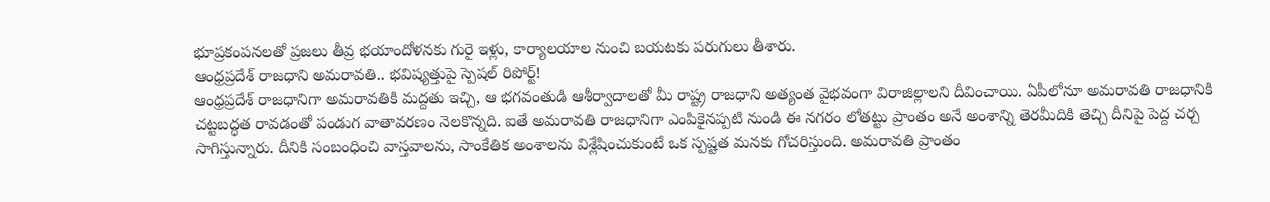భూప్రకంపనలతో ప్రజలు తీవ్ర భయాందోళనకు గురై ఇళ్లు, కార్యాలయాల నుంచి బయటకు పరుగులు తీశారు.
ఆంధ్రప్రదేశ్ రాజధాని అమరావతి.. భవిష్యత్తుపై స్పెషల్ రిపోర్ట్!
ఆంధ్రప్రదేశ్ రాజధానిగా అమరావతికి మద్దతు ఇచ్చి, ఆ భగవంతుడి ఆశీర్వాదాలతో మీ రాష్ట్ర రాజధాని అత్యంత వైభవంగా విరాజిల్లాలని దీవించాయి. ఏపీలోనూ అమరావతి రాజధానికి చట్టబద్ధత రావడంతో పండుగ వాతావరణం నెలకొన్నది. ఐతే అమరావతి రాజధానిగా ఎంపికైనప్పటి నుండి ఈ నగరం లోతట్టు ప్రాంతం అనే అంశాన్ని తెరమీదికి తెచ్చి దీనిపై పెద్ద చర్చ సాగిస్తున్నారు. దీనికి సంబంధించి వాస్తవాలను, సాంకేతిక అంశాలను విశ్లేషించుకుంటే ఒక స్పష్టత మనకు గోచరిస్తుంది. అమరావతి ప్రాంతం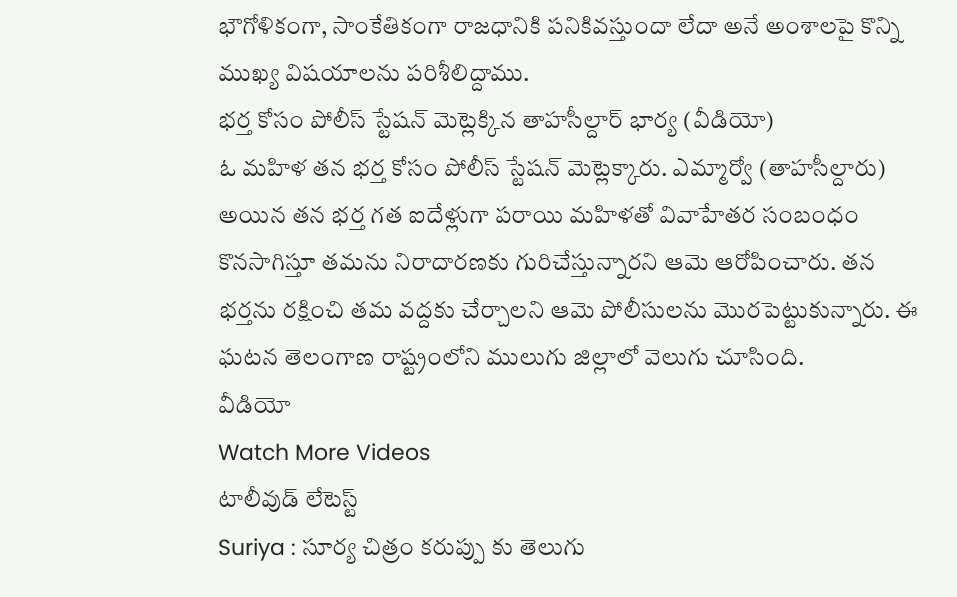భౌగోళికంగా, సాంకేతికంగా రాజధానికి పనికివస్తుందా లేదా అనే అంశాలపై కొన్ని ముఖ్య విషయాలను పరిశీలిద్దాము.
భర్త కోసం పోలీస్ స్టేషన్ మెట్లెక్కిన తాహసీల్దార్ భార్య (వీడియో)
ఓ మహిళ తన భర్త కోసం పోలీస్ స్టేషన్ మెట్లెక్కారు. ఎమ్మార్వో (తాహసీల్దారు) అయిన తన భర్త గత ఐదేళ్లుగా పరాయి మహిళతో వివాహేతర సంబంధం కొనసాగిస్తూ తమను నిరాదారణకు గురిచేస్తున్నారని ఆమె ఆరోపించారు. తన భర్తను రక్షించి తమ వద్దకు చేర్చాలని ఆమె పోలీసులను మొరపెట్టుకున్నారు. ఈ ఘటన తెలంగాణ రాష్ట్రంలోని ములుగు జిల్లాలో వెలుగు చూసింది.
వీడియో
Watch More Videos
టాలీవుడ్ లేటెస్ట్
Suriya : సూర్య చిత్రం కరుప్పు కు తెలుగు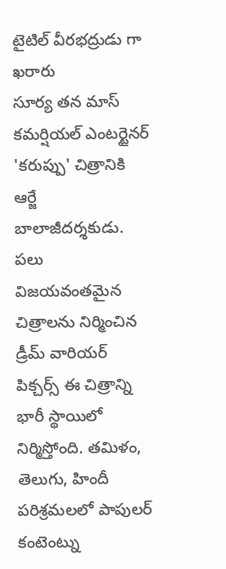టైటిల్ వీరభద్రుడు గా ఖరారు
సూర్య తన మాస్ కమర్షియల్ ఎంటర్టైనర్ 'కరుప్పు' చిత్రానికి ఆర్జే బాలాజీదర్శకుడు. పలు విజయవంతమైన చిత్రాలను నిర్మించిన డ్రీమ్ వారియర్ పిక్చర్స్ ఈ చిత్రాన్ని భారీ స్థాయిలో నిర్మిస్తోంది. తమిళం, తెలుగు, హిందీ పరిశ్రమలలో పాపులర్ కంటెంట్ను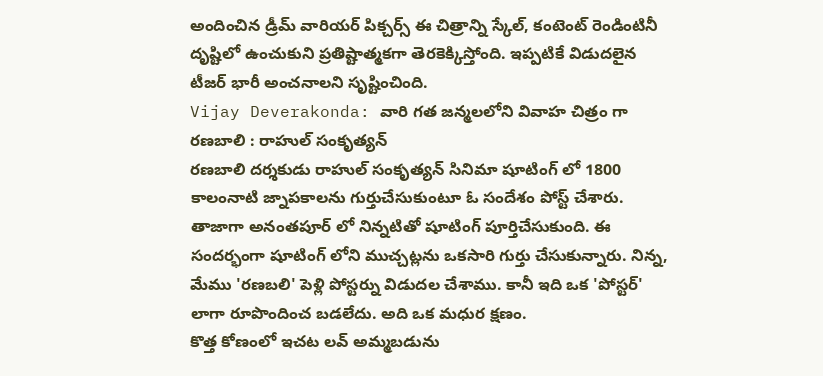అందించిన డ్రీమ్ వారియర్ పిక్చర్స్ ఈ చిత్రాన్ని స్కేల్, కంటెంట్ రెండింటినీ దృష్టిలో ఉంచుకుని ప్రతిష్టాత్మకగా తెరకెక్కిస్తోంది. ఇప్పటికే విడుదలైన టీజర్ భారీ అంచనాలని సృష్టించింది.
Vijay Deverakonda: వారి గత జన్మలలోని వివాహ చిత్రం గా రణబాలి : రాహుల్ సంకృత్యన్
రణబాలి దర్శకుడు రాహుల్ సంకృత్యన్ సినిమా షూటింగ్ లో 1800 కాలంనాటి జ్నాపకాలను గుర్తుచేసుకుంటూ ఓ సందేశం పోస్ట్ చేశారు. తాజాగా అనంతపూర్ లో నిన్నటితో షూటింగ్ పూర్తిచేసుకుంది. ఈ సందర్భంగా షూటింగ్ లోని ముచ్చట్లను ఒకసారి గుర్తు చేసుకున్నారు. నిన్న, మేము 'రణబలి' పెళ్లి పోస్టర్ను విడుదల చేశాము. కానీ ఇది ఒక 'పోస్టర్' లాగా రూపొందించ బడలేదు. అది ఒక మధుర క్షణం.
కొత్త కోణంలో ఇచట లవ్ అమ్మబడును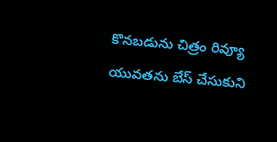కొనబడును చిత్రం రివ్యూ
యువతను బేస్ చేసుకుని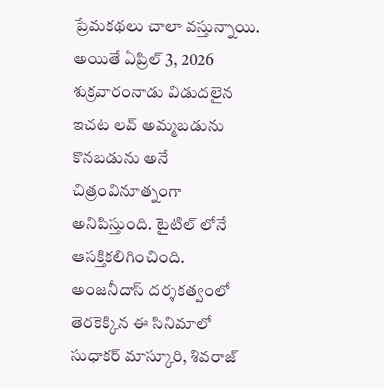ప్రేమకథలు చాలా వస్తున్నాయి. అయితే ఏప్రిల్ 3, 2026 శుక్రవారంనాడు విడుదలైన ఇచట లవ్ అమ్మబడును కొనబడును అనే చిత్రంవినూత్నంగా అనిపిస్తుంది. టైటిల్ లోనే ఆసక్తికలిగించింది. అంజనీదాస్ దర్శకత్వంలో తెరకెక్కిన ఈ సినిమాలో సుధాకర్ మాస్కూరి, శివరాజ్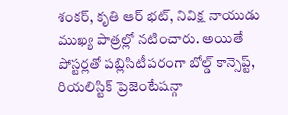శంకర్, కృతి ఆర్ భట్, నివిక్ష నాయుడు ముఖ్య పాత్రల్లో నటించారు. అయితే పోస్టర్లతో పబ్లిసిటీపరంగా బోల్డ్ కాన్సెప్ట్, రియలిస్టిక్ ప్రెజెంటేషన్గా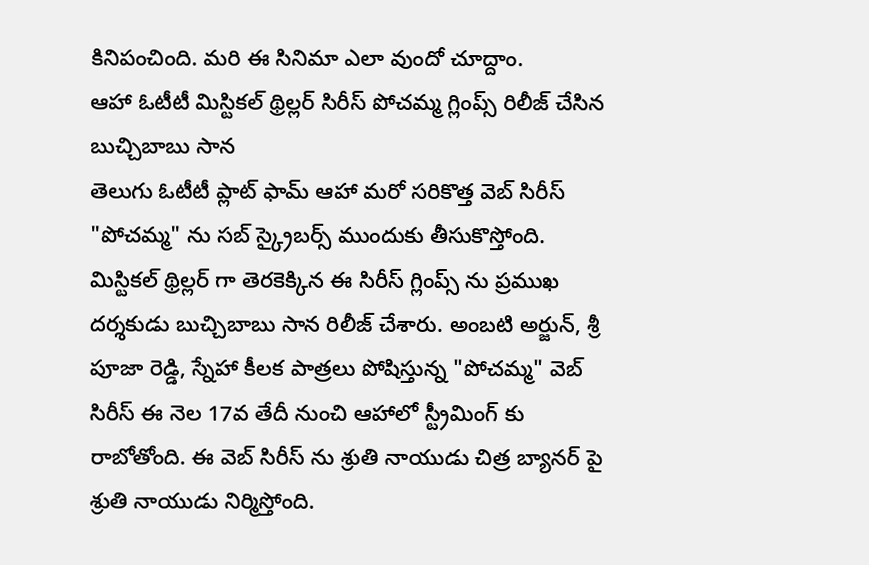కినిపంచింది. మరి ఈ సినిమా ఎలా వుందో చూద్దాం.
ఆహా ఓటీటీ మిస్టికల్ థ్రిల్లర్ సిరీస్ పోచమ్మ గ్లింప్స్ రిలీజ్ చేసిన బుచ్చిబాబు సాన
తెలుగు ఓటీటీ ప్లాట్ ఫామ్ ఆహా మరో సరికొత్త వెబ్ సిరీస్ "పోచమ్మ" ను సబ్ స్క్రైబర్స్ ముందుకు తీసుకొస్తోంది. మిస్టికల్ థ్రిల్లర్ గా తెరకెక్కిన ఈ సిరీస్ గ్లింప్స్ ను ప్రముఖ దర్శకుడు బుచ్చిబాబు సాన రిలీజ్ చేశారు. అంబటి అర్జున్, శ్రీ పూజా రెడ్డి, స్నేహా కీలక పాత్రలు పోషిస్తున్న "పోచమ్మ" వెబ్ సిరీస్ ఈ నెల 17వ తేదీ నుంచి ఆహాలో స్ట్రీమింగ్ కు రాబోతోంది. ఈ వెబ్ సిరీస్ ను శ్రుతి నాయుడు చిత్ర బ్యానర్ పై శ్రుతి నాయుడు నిర్మిస్తోంది.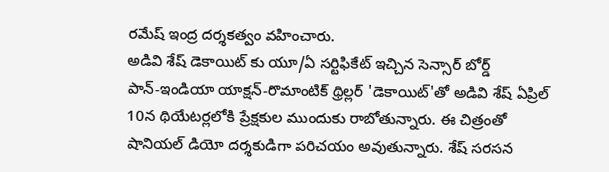రమేష్ ఇంద్ర దర్శకత్వం వహించారు.
అడివి శేష్ డెకాయిట్ కు యూ/ఏ సర్టిఫికేట్ ఇచ్చిన సెన్సార్ బోర్డ్
పాన్-ఇండియా యాక్షన్-రొమాంటిక్ థ్రిల్లర్ 'డెకాయిట్'తో అడివి శేష్ ఏప్రిల్ 10న థియేటర్లలోకి ప్రేక్షకుల ముందుకు రాబోతున్నారు. ఈ చిత్రంతో షానియల్ డియో దర్శకుడిగా పరిచయం అవుతున్నారు. శేష్ సరసన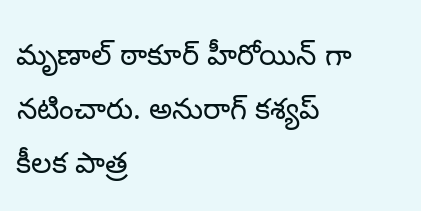మృణాల్ ఠాకూర్ హీరోయిన్ గా నటించారు. అనురాగ్ కశ్యప్ కీలక పాత్ర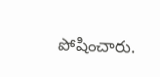పోషించారు.